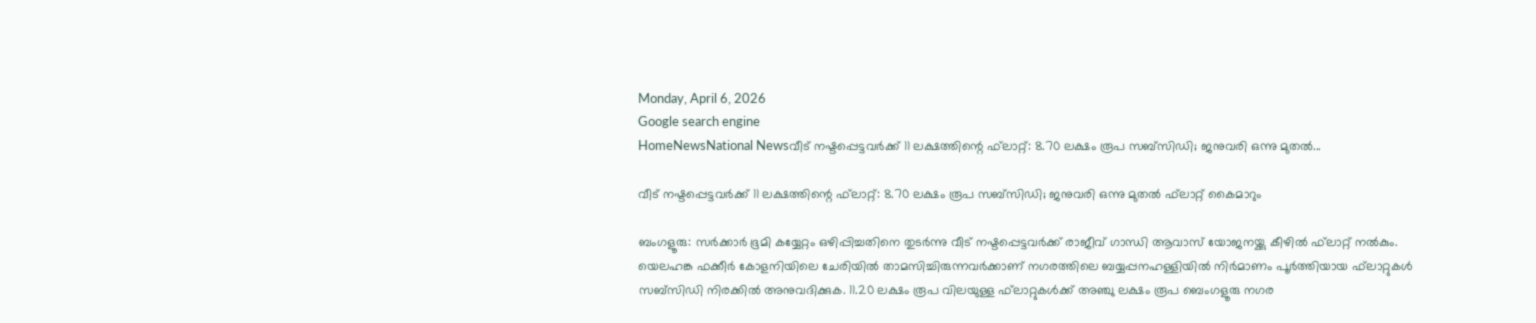Monday, April 6, 2026
Google search engine
HomeNewsNational Newsവീട് നഷ്ടപ്പെട്ടവര്‍ക്ക് 11 ലക്ഷത്തിന്റെ ഫ്‌ലാറ്റ്: 8.70 ലക്ഷം രൂപ സബ്‌സിഡി; ജനുവരി ഒന്നു മുതല്‍...

വീട് നഷ്ടപ്പെട്ടവര്‍ക്ക് 11 ലക്ഷത്തിന്റെ ഫ്‌ലാറ്റ്: 8.70 ലക്ഷം രൂപ സബ്‌സിഡി; ജനുവരി ഒന്നു മുതല്‍ ഫ്‌ലാറ്റ് കൈമാറും

ബംഗളൂരു: സര്‍ക്കാര്‍ ഭൂമി കയ്യേറ്റം ഒഴിപ്പിച്ചതിനെ തുടര്‍ന്നു വീട് നഷ്ടപ്പെട്ടവര്‍ക്ക് രാജീവ് ഗാന്ധി ആവാസ് യോജനയ്ക്കു കീഴില്‍ ഫ്‌ലാറ്റ് നല്‍കും. യെലഹങ്ക ഫക്കീര്‍ കോളനിയിലെ ചേരിയില്‍ താമസിച്ചിരുന്നവര്‍ക്കാണ് നഗരത്തിലെ ബയ്യപ്പനഹള്ളിയില്‍ നിര്‍മാണം പൂര്‍ത്തിയായ ഫ്‌ലാറ്റുകള്‍ സബ്‌സിഡി നിരക്കില്‍ അനുവദിക്കുക. 11.20 ലക്ഷം രൂപ വിലയുള്ള ഫ്‌ലാറ്റുകള്‍ക്ക് അഞ്ചു ലക്ഷം രൂപ ബെംഗളൂരു നഗര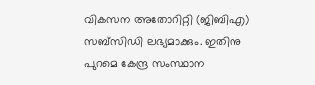വികസന അതോറിറ്റി (ജിബിഎ) സബ്‌സിഡി ലഭ്യമാക്കും. ഇതിനു പുറമെ കേന്ദ്ര സംസ്ഥാന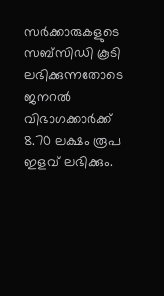സര്‍ക്കാരുകളുടെ സബ്‌സിഡി കൂടി ലഭിക്കുന്നതോടെ ജനറല്‍ വിഭാഗക്കാര്‍ക്ക് 8.70 ലക്ഷം രൂപ ഇളവ് ലഭിക്കും.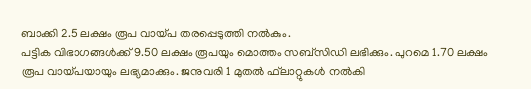ബാക്കി 2.5 ലക്ഷം രൂപ വായ്പ തരപ്പെടുത്തി നല്‍കും.
പട്ടിക വിഭാഗങ്ങള്‍ക്ക് 9.50 ലക്ഷം രൂപയും മൊത്തം സബ്‌സിഡി ലഭിക്കും. പുറമെ 1.70 ലക്ഷം രൂപ വായ്പയായും ലഭ്യമാക്കും. ജനുവരി 1 മുതല്‍ ഫ്‌ലാറ്റുകള്‍ നല്‍കി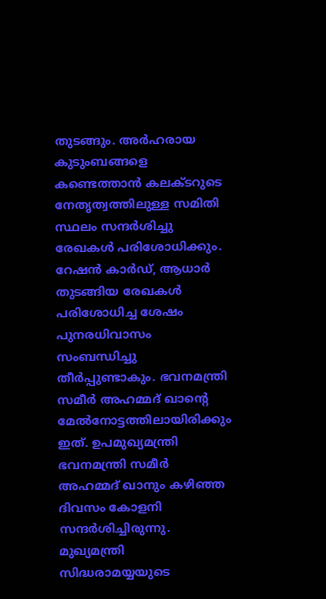തുടങ്ങും. അര്‍ഹരായ കുടുംബങ്ങളെ കണ്ടെത്താന്‍ കലക്ടറുടെ നേതൃത്വത്തിലുള്ള സമിതി സ്ഥലം സന്ദര്‍ശിച്ചു രേഖകള്‍ പരിശോധിക്കും. റേഷന്‍ കാര്‍ഡ്, ആധാര്‍ തുടങ്ങിയ രേഖകള്‍ പരിശോധിച്ച ശേഷം പുനരധിവാസം സംബന്ധിച്ചു തീര്‍പ്പുണ്ടാകും. ഭവനമന്ത്രി സമീര്‍ അഹമ്മദ് ഖാന്റെ മേല്‍നോട്ടത്തിലായിരിക്കും ഇത്. ഉപമുഖ്യമന്ത്രി ഭവനമന്ത്രി സമീര്‍ അഹമ്മദ് ഖാനും കഴിഞ്ഞ ദിവസം കോളനി സന്ദര്‍ശിച്ചിരുന്നു. മുഖ്യമന്ത്രി സിദ്ധരാമയ്യയുടെ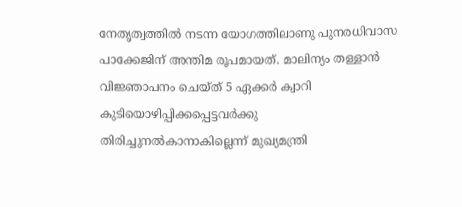നേതൃത്വത്തില്‍ നടന്ന യോഗത്തിലാണു പുനരധിവാസ പാക്കേജിന് അന്തിമ രൂപമായത്. മാലിന്യം തള്ളാന്‍ വിജ്ഞാപനം ചെയ്ത് 5 ഏക്കര്‍ ക്വാറി കുടിയൊഴിപ്പിക്കപ്പെട്ടവര്‍ക്കു തിരിച്ചുനല്‍കാനാകില്ലെന്ന് മുഖ്യമന്ത്രി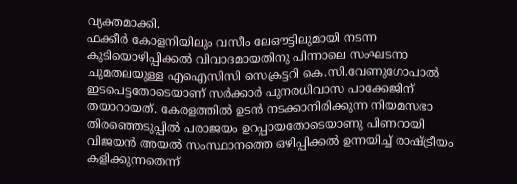വ്യക്തമാക്കി.
ഫക്കീര്‍ കോളനിയിലും വസീം ലേഔട്ടിലുമായി നടന്ന കുടിയൊഴിപ്പിക്കല്‍ വിവാദമായതിനു പിന്നാലെ സംഘടനാ ചുമതലയുള്ള എഐസിസി സെക്രട്ടറി കെ.സി.വേണുഗോപാല്‍ ഇടപെട്ടതോടെയാണ് സര്‍ക്കാര്‍ പുനരധിവാസ പാക്കേജിന് തയാറായത്. കേരളത്തില്‍ ഉടന്‍ നടക്കാനിരിക്കുന്ന നിയമസഭാ തിരഞ്ഞെടുപ്പില്‍ പരാജയം ഉറപ്പായതോടെയാണു പിണറായി വിജയന്‍ അയല്‍ സംസ്ഥാനത്തെ ഒഴിപ്പിക്കല്‍ ഉന്നയിച്ച് രാഷ്ട്രീയം കളിക്കുന്നതെന്ന്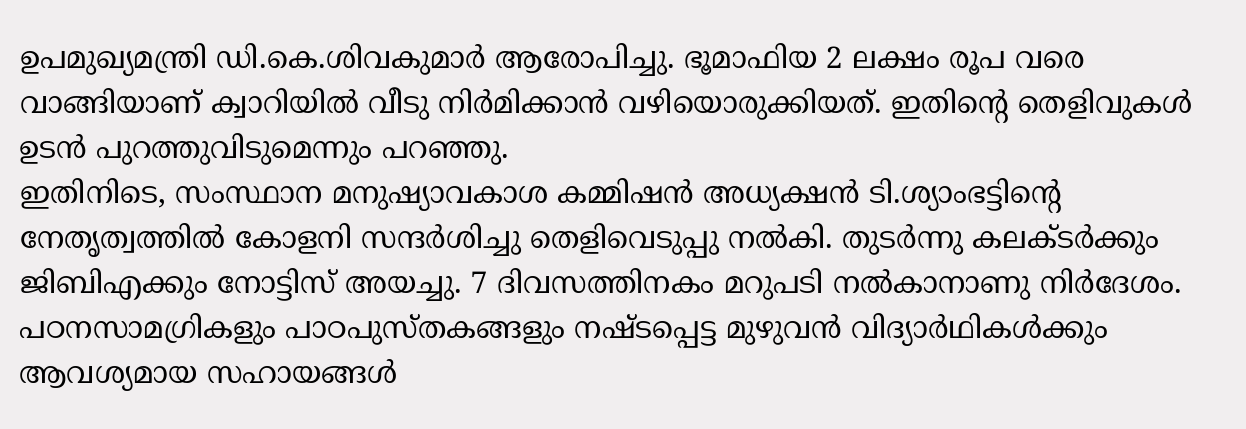ഉപമുഖ്യമന്ത്രി ഡി.കെ.ശിവകുമാര്‍ ആരോപിച്ചു. ഭൂമാഫിയ 2 ലക്ഷം രൂപ വരെ വാങ്ങിയാണ് ക്വാറിയില്‍ വീടു നിര്‍മിക്കാന്‍ വഴിയൊരുക്കിയത്. ഇതിന്റെ തെളിവുകള്‍ ഉടന്‍ പുറത്തുവിടുമെന്നും പറഞ്ഞു.
ഇതിനിടെ, സംസ്ഥാന മനുഷ്യാവകാശ കമ്മിഷന്‍ അധ്യക്ഷന്‍ ടി.ശ്യാംഭട്ടിന്റെ നേതൃത്വത്തില്‍ കോളനി സന്ദര്‍ശിച്ചു തെളിവെടുപ്പു നല്‍കി. തുടര്‍ന്നു കലക്ടര്‍ക്കും ജിബിഎക്കും നോട്ടിസ് അയച്ചു. 7 ദിവസത്തിനകം മറുപടി നല്‍കാനാണു നിര്‍ദേശം. പഠനസാമഗ്രികളും പാഠപുസ്തകങ്ങളും നഷ്ടപ്പെട്ട മുഴുവന്‍ വിദ്യാര്‍ഥികള്‍ക്കും ആവശ്യമായ സഹായങ്ങള്‍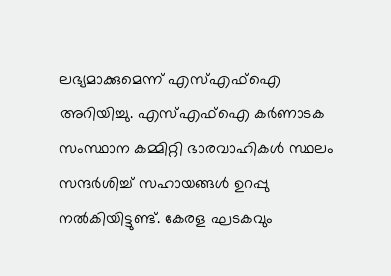ലഭ്യമാക്കുമെന്ന് എസ്എഫ്‌ഐ അറിയിച്ചു. എസ്എഫ്‌ഐ കര്‍ണാടക സംസ്ഥാന കമ്മിറ്റി ഭാരവാഹികള്‍ സ്ഥലം സന്ദര്‍ശിച്ച് സഹായങ്ങള്‍ ഉറപ്പു നല്‍കിയിട്ടുണ്ട്. കേരള ഘടകവും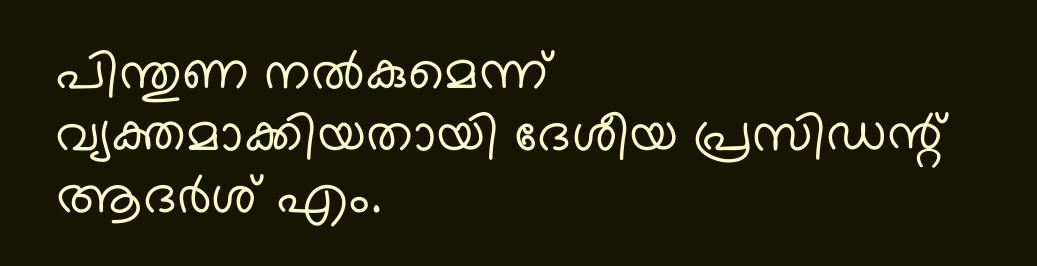പിന്തുണ നല്‍കുമെന്ന് വ്യക്തമാക്കിയതായി ദേശീയ പ്രസിഡന്റ് ആദര്‍ശ് എം.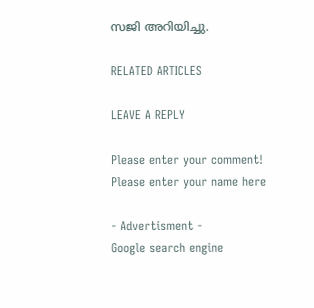സജി അറിയിച്ചു.

RELATED ARTICLES

LEAVE A REPLY

Please enter your comment!
Please enter your name here

- Advertisment -
Google search engine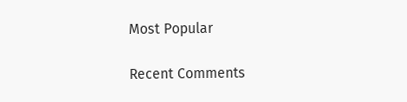Most Popular

Recent Comments